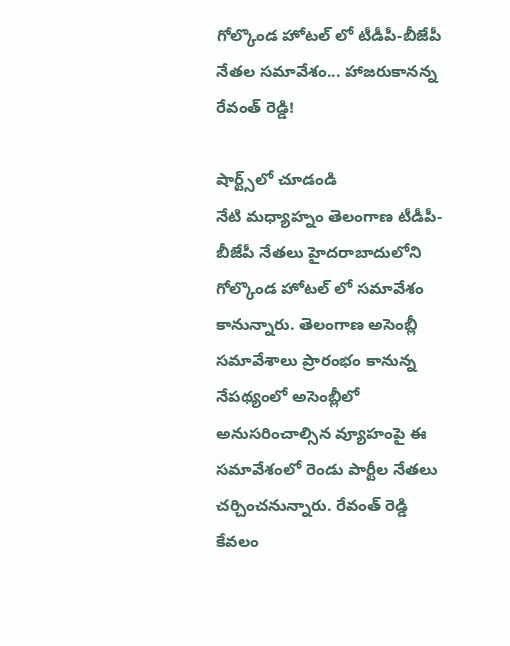గోల్కొండ హోటల్ లో టీడీపీ-బీజేపీ నేతల సమావేశం... హాజరుకానన్న రేవంత్ రెడ్డి!

షార్ట్స్‌లో చూడండి
నేటి మధ్యాహ్నం తెలంగాణ టీడీపీ-బీజేపీ నేతలు హైదరాబాదులోని గోల్కొండ హోటల్ లో సమావేశం కానున్నారు. తెలంగాణ అసెంబ్లీ సమావేశాలు ప్రారంభం కానున్న నేపథ్యంలో అసెంబ్లీలో అనుసరించాల్సిన వ్యూహంపై ఈ సమావేశంలో రెండు పార్టీల నేతలు చర్చించనున్నారు. రేవంత్ రెడ్డి కేవలం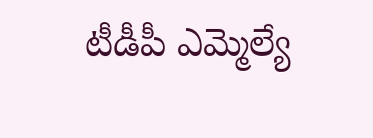టీడీపీ ఎమ్మెల్యే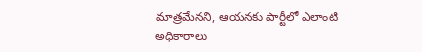మాత్రమేనని, ఆయనకు పార్టీలో ఎలాంటి అధికారాలు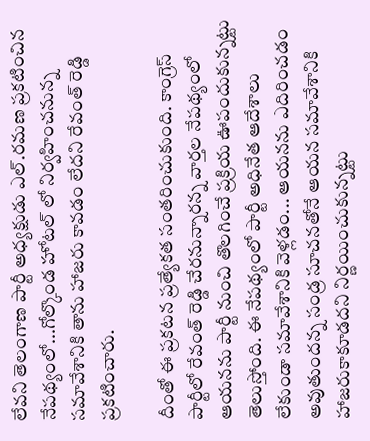లేవని తెలంగాణ పార్టీ అధ్యక్షుడు ఎల్.రమణ ప్రకటించిన నేపథ్యంలో...గోల్కొండ హోటల్ లో నిర్వహించనున్న సమావేశానికి తాను హాజరు కావడం లేదని రేవంత్ రెడ్డి ప్రకటించారు.

దీంతో ఈ ప్రకటన ప్రత్యేకత సంతరించుకుంది. కాంగ్రెస్ పార్టీలో రేవంత్ రెడ్డి చేరనున్నారన్న వార్తల నేపథ్యంలో ఆయనను పార్టీ నుంచి తొలగించే ప్రక్రియ ఊపందుకున్నట్టు తెలుస్తోంది. ఈ నేపథ్యంలో పార్టీ అధినేత ఆదేశాలు లేకుండా సమావేశానికి వెళ్లడం... ఆయనను ఎదిరించడం అవుతుందన్న సండ్ర సూచనతోనే ఆయన సమావేశానికి హాజరుకాకూడదని నిర్ణయించుకున్నట్టు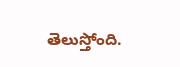తెలుస్తోంది.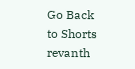Go Back to Shorts
revanth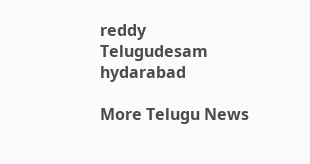reddy
Telugudesam
hydarabad

More Telugu News